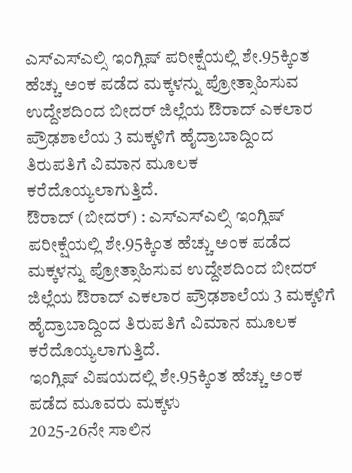ಎಸ್ಎಸ್ಎಲ್ಸಿ ಇಂಗ್ಲಿಷ್ ಪರೀಕ್ಷೆಯಲ್ಲಿ ಶೇ.95ಕ್ಕಿಂತ ಹೆಚ್ಚು ಅಂಕ ಪಡೆದ ಮಕ್ಕಳನ್ನು ಪ್ರೋತ್ಸಾಹಿಸುವ ಉದ್ದೇಶದಿಂದ ಬೀದರ್ ಜಿಲ್ಲೆಯ ಔರಾದ್ ಎಕಲಾರ ಪ್ರೌಢಶಾಲೆಯ 3 ಮಕ್ಕಳಿಗೆ ಹೈದ್ರಾಬಾದ್ದಿಂದ ತಿರುಪತಿಗೆ ವಿಮಾನ ಮೂಲಕ ಕರೆದೊಯ್ಯಲಾಗುತ್ತಿದೆ.
ಔರಾದ್ (ಬೀದರ್) : ಎಸ್ಎಸ್ಎಲ್ಸಿ ಇಂಗ್ಲಿಷ್ ಪರೀಕ್ಷೆಯಲ್ಲಿ ಶೇ.95ಕ್ಕಿಂತ ಹೆಚ್ಚು ಅಂಕ ಪಡೆದ ಮಕ್ಕಳನ್ನು ಪ್ರೋತ್ಸಾಹಿಸುವ ಉದ್ದೇಶದಿಂದ ಬೀದರ್ ಜಿಲ್ಲೆಯ ಔರಾದ್ ಎಕಲಾರ ಪ್ರೌಢಶಾಲೆಯ 3 ಮಕ್ಕಳಿಗೆ ಹೈದ್ರಾಬಾದ್ದಿಂದ ತಿರುಪತಿಗೆ ವಿಮಾನ ಮೂಲಕ ಕರೆದೊಯ್ಯಲಾಗುತ್ತಿದೆ.
ಇಂಗ್ಲಿಷ್ ವಿಷಯದಲ್ಲಿ ಶೇ.95ಕ್ಕಿಂತ ಹೆಚ್ಚು ಅಂಕ ಪಡೆದ ಮೂವರು ಮಕ್ಕಳು
2025-26ನೇ ಸಾಲಿನ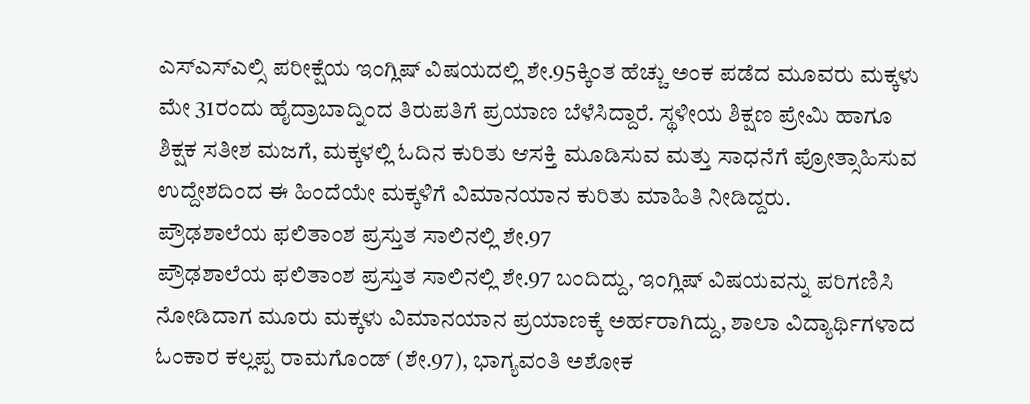ಎಸ್ಎಸ್ಎಲ್ಸಿ ಪರೀಕ್ಷೆಯ ಇಂಗ್ಲಿಷ್ ವಿಷಯದಲ್ಲಿ ಶೇ.95ಕ್ಕಿಂತ ಹೆಚ್ಚು ಅಂಕ ಪಡೆದ ಮೂವರು ಮಕ್ಕಳು ಮೇ 31ರಂದು ಹೈದ್ರಾಬಾದ್ನಿಂದ ತಿರುಪತಿಗೆ ಪ್ರಯಾಣ ಬೆಳೆಸಿದ್ದಾರೆ. ಸ್ಥಳೀಯ ಶಿಕ್ಷಣ ಪ್ರೇಮಿ ಹಾಗೂ ಶಿಕ್ಷಕ ಸತೀಶ ಮಜಗೆ, ಮಕ್ಕಳಲ್ಲಿ ಓದಿನ ಕುರಿತು ಆಸಕ್ತಿ ಮೂಡಿಸುವ ಮತ್ತು ಸಾಧನೆಗೆ ಪ್ರೋತ್ಸಾಹಿಸುವ ಉದ್ದೇಶದಿಂದ ಈ ಹಿಂದೆಯೇ ಮಕ್ಕಳಿಗೆ ವಿಮಾನಯಾನ ಕುರಿತು ಮಾಹಿತಿ ನೀಡಿದ್ದರು.
ಪ್ರೌಢಶಾಲೆಯ ಫಲಿತಾಂಶ ಪ್ರಸ್ತುತ ಸಾಲಿನಲ್ಲಿ ಶೇ.97
ಪ್ರೌಢಶಾಲೆಯ ಫಲಿತಾಂಶ ಪ್ರಸ್ತುತ ಸಾಲಿನಲ್ಲಿ ಶೇ.97 ಬಂದಿದ್ದು, ಇಂಗ್ಲಿಷ್ ವಿಷಯವನ್ನು ಪರಿಗಣಿಸಿ ನೋಡಿದಾಗ ಮೂರು ಮಕ್ಕಳು ವಿಮಾನಯಾನ ಪ್ರಯಾಣಕ್ಕೆ ಅರ್ಹರಾಗಿದ್ದು, ಶಾಲಾ ವಿದ್ಯಾರ್ಥಿಗಳಾದ ಓಂಕಾರ ಕಲ್ಲಪ್ಪ ರಾಮಗೊಂಡ್ (ಶೇ.97), ಭಾಗ್ಯವಂತಿ ಅಶೋಕ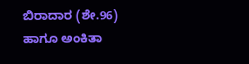ಬಿರಾದಾರ (ಶೇ.96) ಹಾಗೂ ಅಂಕಿತಾ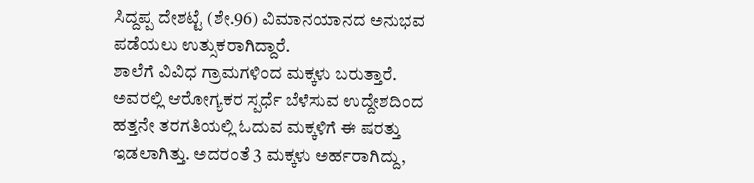ಸಿದ್ದಪ್ಪ ದೇಶಟ್ಟೆ (ಶೇ.96) ವಿಮಾನಯಾನದ ಅನುಭವ ಪಡೆಯಲು ಉತ್ಸುಕರಾಗಿದ್ದಾರೆ.
ಶಾಲೆಗೆ ವಿವಿಧ ಗ್ರಾಮಗಳಿಂದ ಮಕ್ಕಳು ಬರುತ್ತಾರೆ. ಅವರಲ್ಲಿ ಆರೋಗ್ಯಕರ ಸ್ಪರ್ಧೆ ಬೆಳೆಸುವ ಉದ್ದೇಶದಿಂದ ಹತ್ತನೇ ತರಗತಿಯಲ್ಲಿ ಓದುವ ಮಕ್ಕಳಿಗೆ ಈ ಷರತ್ತು ಇಡಲಾಗಿತ್ತು. ಅದರಂತೆ 3 ಮಕ್ಕಳು ಅರ್ಹರಾಗಿದ್ದು,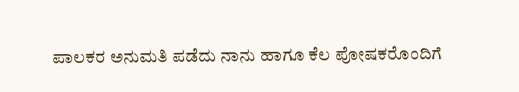ಪಾಲಕರ ಅನುಮತಿ ಪಡೆದು ನಾನು ಹಾಗೂ ಕೆಲ ಪೋಷಕರೊಂದಿಗೆ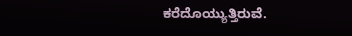ಕರೆದೊಯ್ಯುತ್ತಿರುವೆ.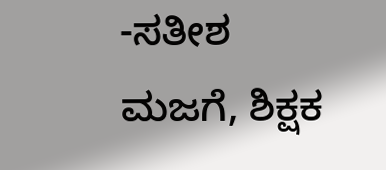-ಸತೀಶ ಮಜಗೆ, ಶಿಕ್ಷಕ